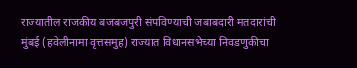राज्यातील राजकीय बजबजपुरी संपविण्याची जबाबदारी मतदारांची
मुंबई (हवेलीनामा वृत्तसमुह) राज्यात विधानसभेच्या निवडणुकीचा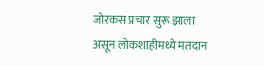जोरकस प्रचार सुरू झाला असून लोकशाहीमध्ये मतदान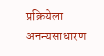प्रक्रियेला अनन्यसाधारण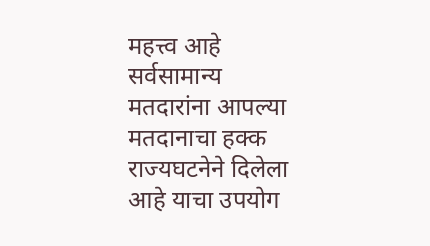महत्त्व आहे सर्वसामान्य मतदारांना आपल्या मतदानाचा हक्क राज्यघटनेने दिलेला आहे याचा उपयोग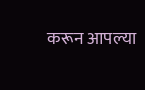करून आपल्या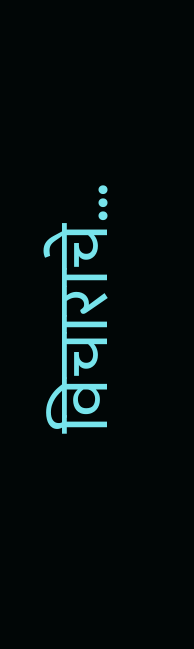विचाराचे…